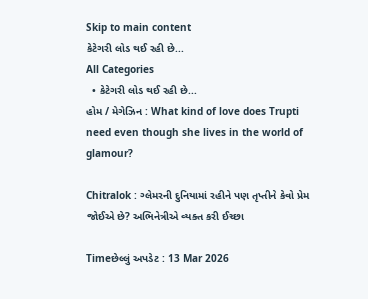Skip to main content
કેટેગરી લોડ થઈ રહી છે...
All Categories
  • કેટેગરી લોડ થઈ રહી છે...
હોમ / મેગેઝિન : What kind of love does Trupti need even though she lives in the world of glamour?

Chitralok : ગ્લેમરની દુનિયામાં રહીને પણ તૃપ્તીને કેવો પ્રેમ જોઈએ છે? અભિનેત્રીએ વ્યક્ત કરી ઈચ્છા

Timeછેલ્લું અપડેટ : 13 Mar 2026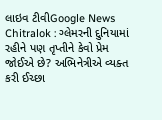લાઇવ ટીવીGoogle News
Chitralok : ગ્લેમરની દુનિયામાં રહીને પણ તૃપ્તીને કેવો પ્રેમ જોઈએ છે? અભિનેત્રીએ વ્યક્ત કરી ઈચ્છા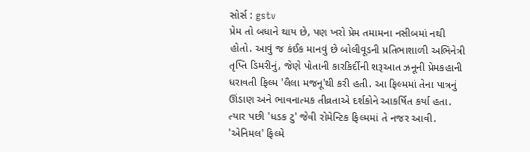સોર્સ : gstv
પ્રેમ તો બધાને થાય છે, પણ ખરો પ્રેમ તમામના નસીબમાં નથી હોતો. આવું જ કંઈક માનવું છે બોલીવૂડની પ્રતિભાશાળી અભિનેત્રી તૃપ્તિ ડિમરીનું, જેણે પોતાની કારકિર્દીની શરૂઆત ઝનૂની પ્રેમકહાની ધરાવતી ફિલ્મ 'લૈલા મજનૂ'થી કરી હતી. આ ફિલ્મમાં તેના પાત્રનું ઊંડાણ અને ભાવનાત્મક તીવ્રતાએ દર્શકોને આકર્ષિત કર્યા હતા. ત્યાર પછી 'ધડક ટુ' જેવી રોમેન્ટિક ફિલ્મમાં તે નજર આવી. 'એનિમલ' ફિલ્મે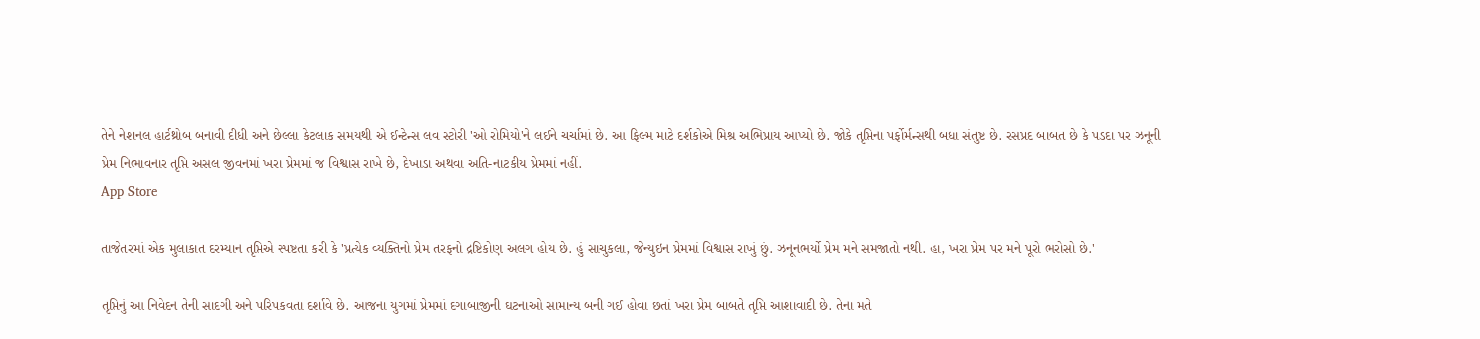તેને નેશનલ હાર્ટથ્રોબ બનાવી દીધી અને છેલ્લા કેટલાક સમયથી એ ઈન્ટેન્સ લવ સ્ટોરી 'ઓ રોમિયો'ને લઈને ચર્ચામાં છે. આ ફિલ્મ માટે દર્શકોએ મિશ્ર અભિપ્રાય આપ્યો છે. જોકે તૃપ્તિના પર્ફોર્મન્સથી બધા સંતુષ્ટ છે. રસપ્રદ બાબત છે કે પડદા પર ઝનૂની પ્રેમ નિભાવનાર તૃપ્તિ અસલ જીવનમાં ખરા પ્રેમમાં જ વિશ્વાસ રાખે છે, દેખાડા અથવા અતિ-નાટકીય પ્રેમમાં નહીં.
App Store

તાજેતરમાં એક મુલાકાત દરમ્યાન તૃપ્તિએ સ્પષ્ટતા કરી કે 'પ્રત્યેક વ્યક્તિનો પ્રેમ તરફનો દ્રષ્ટિકોણ અલગ હોય છે. હું સાચુકલા, જેન્યુઇન પ્રેમમાં વિશ્વાસ રાખું છું. ઝનૂનભર્યો પ્રેમ મને સમજાતો નથી. હા, ખરા પ્રેમ પર મને પૂરો ભરોસો છે.'

તૃપ્તિનું આ નિવેદન તેની સાદગી અને પરિપકવતા દર્શાવે છે. આજના યુગમાં પ્રેમમાં દગાબાજીની ઘટનાઓ સામાન્ય બની ગઈ હોવા છતાં ખરા પ્રેમ બાબતે તૃપ્તિ આશાવાદી છે. તેના મતે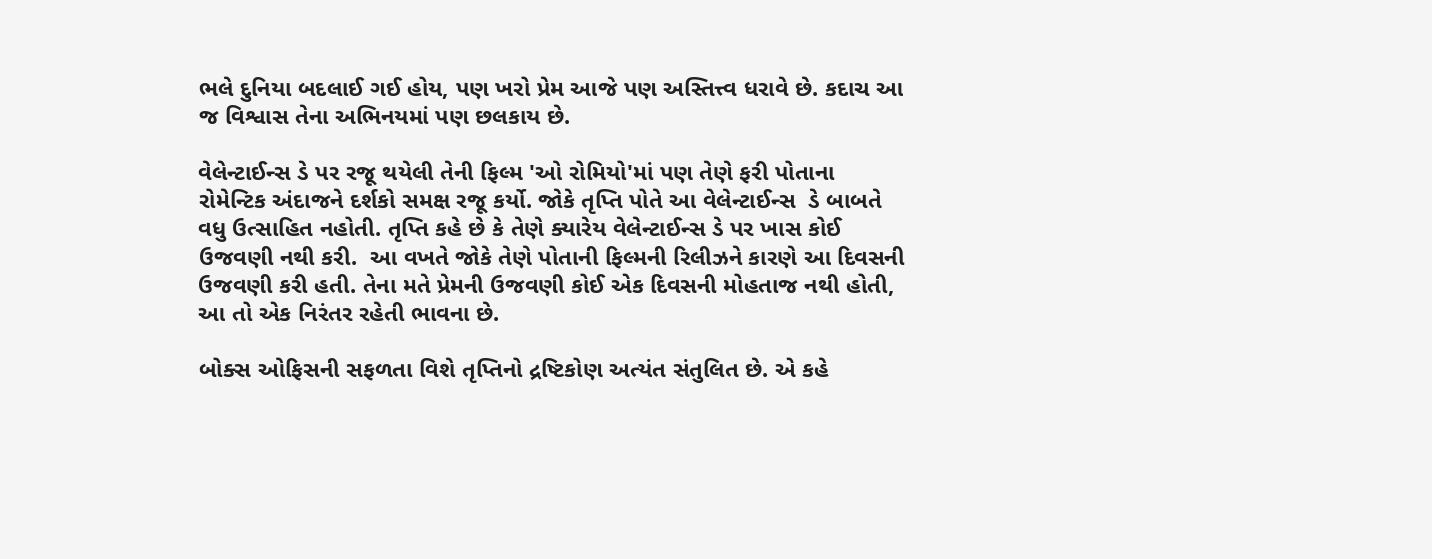ભલે દુનિયા બદલાઈ ગઈ હોય, પણ ખરો પ્રેમ આજે પણ અસ્તિત્ત્વ ધરાવે છે. કદાચ આ જ વિશ્વાસ તેના અભિનયમાં પણ છલકાય છે.

વેલેન્ટાઈન્સ ડે પર રજૂ થયેલી તેની ફિલ્મ 'ઓ રોમિયો'માં પણ તેણે ફરી પોતાના રોમેન્ટિક અંદાજને દર્શકો સમક્ષ રજૂ કર્યો. જોકે તૃપ્તિ પોતે આ વેલેન્ટાઈન્સ  ડે બાબતે વધુ ઉત્સાહિત નહોતી. તૃપ્તિ કહે છે કે તેણે ક્યારેય વેલેન્ટાઈન્સ ડે પર ખાસ કોઈ ઉજવણી નથી કરી.  આ વખતે જોકે તેણે પોતાની ફિલ્મની રિલીઝને કારણે આ દિવસની ઉજવણી કરી હતી. તેના મતે પ્રેમની ઉજવણી કોઈ એક દિવસની મોહતાજ નથી હોતી, આ તો એક નિરંતર રહેતી ભાવના છે.

બોક્સ ઓફિસની સફળતા વિશે તૃપ્તિનો દ્રષ્ટિકોણ અત્યંત સંતુલિત છે. એ કહે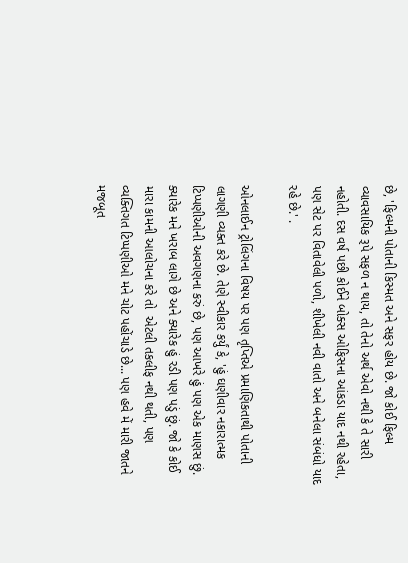છે, 'ફિલ્મની પોતાની કિસ્મત અને સફર હોય છે. જો કોઈ ફિલ્મ વ્યાવસાયિક રૂપે સફળ ન થાય, તો તેનો અર્થ એવો નથી કે તે સારી નહોતી. દસ વર્ષ પછી કોઈને બોક્સ ઓફિસના આંકડા યાદ નથી રહેતા, પણ સેટ પર વિતાવેલી પળો, શીખેલી નવી વાતો અને બનેલા સંબંધો યાદ રહે છે.' .

ઓનલાઈન ટ્રોલિંગના વિષય પર પણ તૃપ્તિએ પ્રમાણિકતાથી પોતાની લાગણી વ્યક્ત કરે છે. તેણે સ્વીકાર કર્યું કે, 'હું ઘણીવાર નકારાત્મક ટિપ્પણીઓની અવગણના કરું છે, પણ આખરે હું પણ એક માણસ છું. ક્યારેક મને ખરાબ લાગે છે અને ક્યારેક હું રડી પણ પડું છું. જો કે કોઈ મારા કામની આલોચના કરે તો  એટલી તકલીફ નથી થતી, પણ વ્યક્તિગત ટિપ્પણીઓ મને ચોટ પહોંચાડે છે... પણ હવે મેં મારી જાતને મજબૂત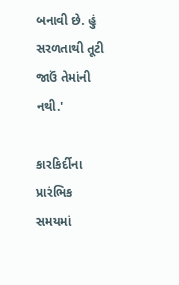બનાવી છે. હું  સરળતાથી તૂટી જાઉં તેમાંની નથી.'

કારકિર્દીના પ્રારંભિક સમયમાં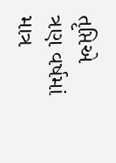તૃપ્તિએ ત્રણ વર્ષમાં માત્ર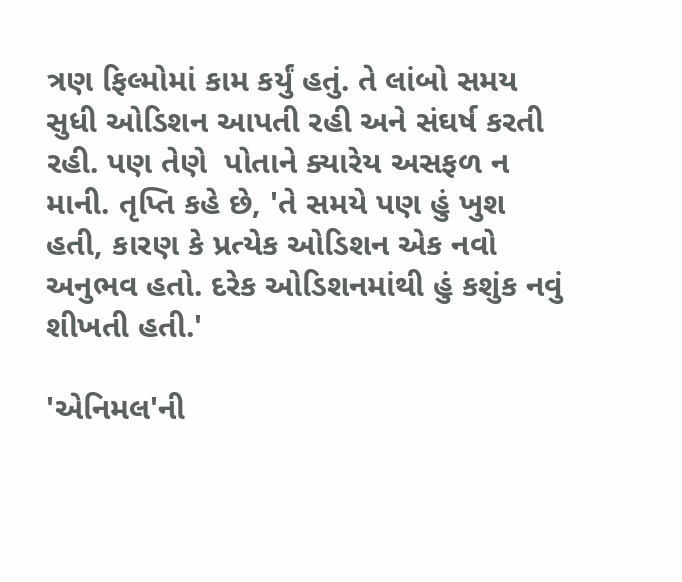ત્રણ ફિલ્મોમાં કામ કર્યું હતું. તે લાંબો સમય સુધી ઓડિશન આપતી રહી અને સંઘર્ષ કરતી રહી. પણ તેણે  પોતાને ક્યારેય અસફળ ન માની. તૃપ્તિ કહે છે, 'તે સમયે પણ હું ખુશ હતી, કારણ કે પ્રત્યેક ઓડિશન એક નવો અનુભવ હતો. દરેક ઓડિશનમાંથી હું કશુંક નવું શીખતી હતી.'

'એનિમલ'ની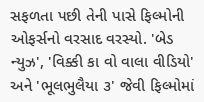સફળતા પછી તેની પાસે ફિલ્મોની ઓફર્સનો વરસાદ વરસ્યો. 'બેડ ન્યુઝ', 'વિક્કી કા વો વાલા વીડિયો' અને 'ભૂલભુલૈયા ૩' જેવી ફિલ્મોમાં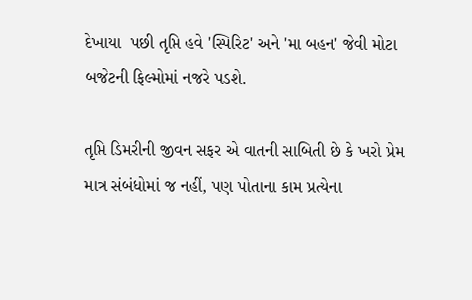દેખાયા  પછી તૃપ્તિ હવે 'સ્પિરિટ' અને 'મા બહન' જેવી મોટા બજેટની ફિલ્મોમાં નજરે પડશે.

તૃપ્તિ ડિમરીની જીવન સફર એ વાતની સાબિતી છે કે ખરો પ્રેમ માત્ર સંબંધોમાં જ નહીં, પણ પોતાના કામ પ્રત્યેના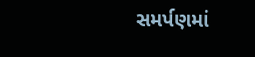સમર્પણમાં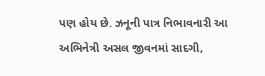પણ હોય છે. ઝનૂની પાત્ર નિભાવનારી આ અભિનેત્રી અસલ જીવનમાં સાદગી,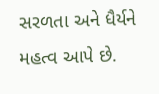સરળતા અને ધૈર્યને મહત્વ આપે છે.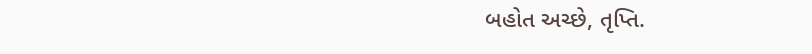બહોત અચ્છે, તૃપ્તિ.